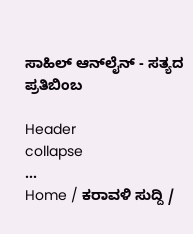ಸಾಹಿಲ್ ಆನ್‌ಲೈನ್ - ಸತ್ಯದ ಪ್ರತಿಬಿಂಬ

Header
collapse
...
Home / ಕರಾವಳಿ ಸುದ್ದಿ /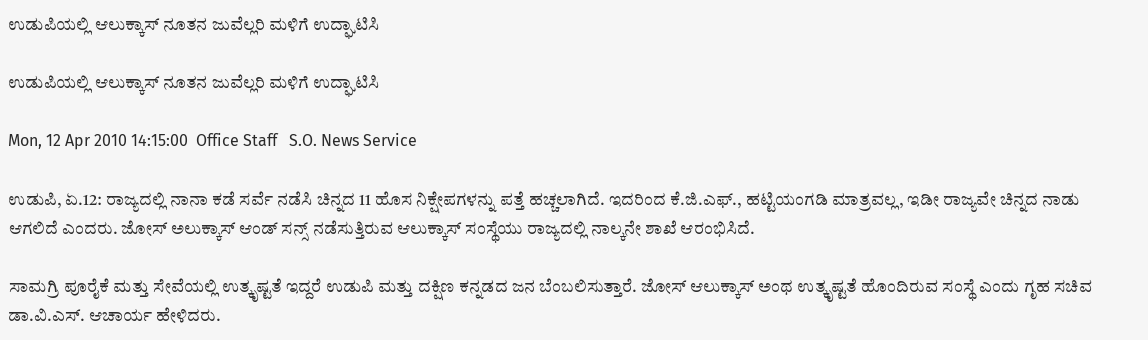ಉಡುಪಿಯಲ್ಲಿ ಆಲುಕ್ಕಾಸ್ ನೂತನ ಜುವೆಲ್ಲರಿ ಮಳಿಗೆ ಉದ್ಘಾಟಿಸಿ

ಉಡುಪಿಯಲ್ಲಿ ಆಲುಕ್ಕಾಸ್ ನೂತನ ಜುವೆಲ್ಲರಿ ಮಳಿಗೆ ಉದ್ಘಾಟಿಸಿ

Mon, 12 Apr 2010 14:15:00  Office Staff   S.O. News Service

ಉಡುಪಿ, ಏ.12: ರಾಜ್ಯದಲ್ಲಿ ನಾನಾ ಕಡೆ ಸರ್ವೆ ನಡೆಸಿ ಚಿನ್ನದ 11 ಹೊಸ ನಿಕ್ಷೇಪಗಳನ್ನು ಪತ್ತೆ ಹಚ್ಚಲಾಗಿದೆ. ಇದರಿಂದ ಕೆ.ಜಿ.ಎಫ್., ಹಟ್ಟಿಯಂಗಡಿ ಮಾತ್ರವಲ್ಲ, ಇಡೀ ರಾಜ್ಯವೇ ಚಿನ್ನದ ನಾಡು ಆಗಲಿದೆ ಎಂದರು. ಜೋಸ್ ಅಲುಕ್ಕಾಸ್ ಆಂಡ್ ಸನ್ಸ್ ನಡೆಸುತ್ತಿರುವ ಆಲುಕ್ಕಾಸ್ ಸಂಸ್ಥೆಯು ರಾಜ್ಯದಲ್ಲಿ ನಾಲ್ಕನೇ ಶಾಖೆ ಆರಂಭಿಸಿದೆ.

ಸಾಮಗ್ರಿ ಪೂರೈಕೆ ಮತ್ತು ಸೇವೆಯಲ್ಲಿ ಉತ್ಕೃಷ್ಟತೆ ಇದ್ದರೆ ಉಡುಪಿ ಮತ್ತು ದಕ್ಷಿಣ ಕನ್ನಡದ ಜನ ಬೆಂಬಲಿಸುತ್ತಾರೆ. ಜೋಸ್ ಆಲುಕ್ಕಾಸ್ ಅಂಥ ಉತ್ಕೃಷ್ಟತೆ ಹೊಂದಿರುವ ಸಂಸ್ಥೆ ಎಂದು ಗೃಹ ಸಚಿವ ಡಾ.ವಿ.ಎಸ್. ಆಚಾರ್ಯ ಹೇಳಿದರು.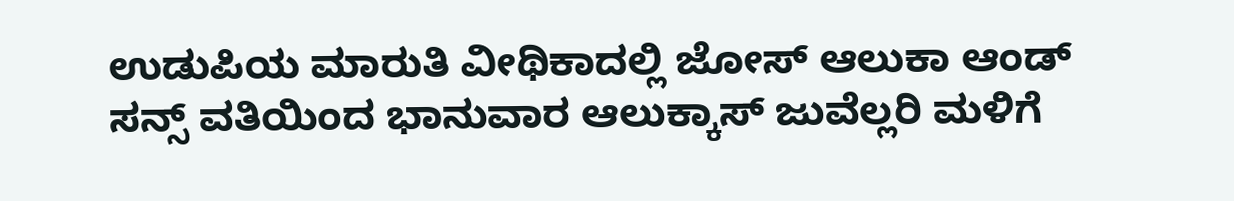ಉಡುಪಿಯ ಮಾರುತಿ ವೀಥಿಕಾದಲ್ಲಿ ಜೋಸ್ ಆಲುಕಾ ಆಂಡ್ ಸನ್ಸ್ ವತಿಯಿಂದ ಭಾನುವಾರ ಆಲುಕ್ಕಾಸ್ ಜುವೆಲ್ಲರಿ ಮಳಿಗೆ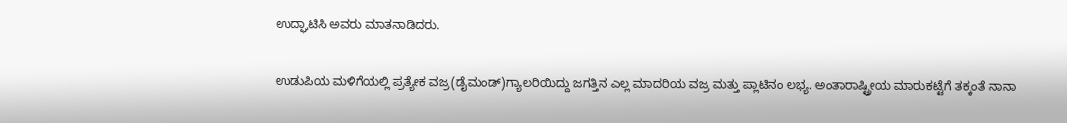ಉದ್ಘಾಟಿಸಿ ಅವರು ಮಾತನಾಡಿದರು.

ಉಡುಪಿಯ ಮಳಿಗೆಯಲ್ಲಿ ಪ್ರತ್ಯೇಕ ವಜ್ರ(ಡೈಮಂಡ್)ಗ್ಯಾಲರಿಯಿದ್ದು ಜಗತ್ತಿನ ಎಲ್ಲ ಮಾದರಿಯ ವಜ್ರ ಮತ್ತು ಪ್ಲಾಟಿನಂ ಲಭ್ಯ. ಅಂತಾರಾಷ್ಟ್ರೀಯ ಮಾರುಕಟ್ಟೆಗೆ ತಕ್ಕಂತೆ ನಾನಾ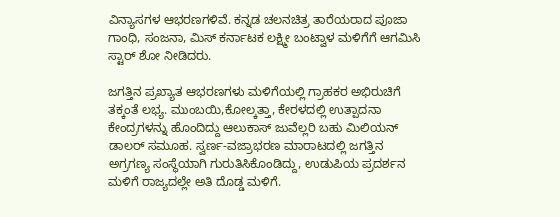ವಿನ್ಯಾಸಗಳ ಆಭರಣಗಳಿವೆ. ಕನ್ನಡ ಚಲನಚಿತ್ರ ತಾರೆಯರಾದ ಪೂಜಾ ಗಾಂಧಿ, ಸಂಜನಾ, ಮಿಸ್ ಕರ್ನಾಟಕ ಲಕ್ಷ್ಮೀ ಬಂಟ್ವಾಳ ಮಳಿಗೆಗೆ ಆಗಮಿಸಿ ಸ್ಟಾರ್ ಶೋ ನೀಡಿದರು.

ಜಗತ್ತಿನ ಪ್ರಖ್ಯಾತ ಆಭರಣಗಳು ಮಳಿಗೆಯಲ್ಲಿ ಗ್ರಾಹಕರ ಅಭಿರುಚಿಗೆ ತಕ್ಕಂತೆ ಲಭ್ಯ. ಮುಂಬಯಿ,ಕೋಲ್ಕತ್ತಾ, ಕೇರಳದಲ್ಲಿ ಉತ್ಪಾದನಾ ಕೇಂದ್ರಗಳನ್ನು ಹೊಂದಿದ್ದು ಆಲುಕಾಸ್ ಜುವೆಲ್ಲರಿ ಬಹು ಮಿಲಿಯನ್ ಡಾಲರ್ ಸಮೂಹ. ಸ್ವರ್ಣ-ವಜ್ರಾಭರಣ ಮಾರಾಟದಲ್ಲಿ ಜಗತ್ತಿನ ಅಗ್ರಗಣ್ಯ ಸಂಸ್ಥೆಯಾಗಿ ಗುರುತಿಸಿಕೊಂಡಿದ್ದು, ಉಡುಪಿಯ ಪ್ರದರ್ಶನ ಮಳಿಗೆ ರಾಜ್ಯದಲ್ಲೇ ಅತಿ ದೊಡ್ಡ ಮಳಿಗೆ.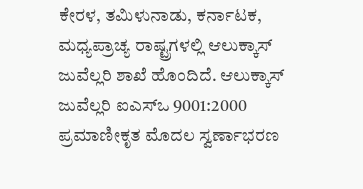ಕೇರಳ, ತಮಿಳುನಾಡು, ಕರ್ನಾಟಕ, ಮಧ್ಯಪ್ರಾಚ್ಯ ರಾಷ್ಟ್ರಗಳಲ್ಲಿ ಆಲುಕ್ಕಾಸ್ ಜುವೆಲ್ಲರಿ ಶಾಖೆ ಹೊಂದಿದೆ. ಆಲುಕ್ಕಾಸ್ ಜುವೆಲ್ಲರಿ ಐಎಸ್‌ಒ 9001:2000 ಪ್ರಮಾಣೀಕೃತ ಮೊದಲ ಸ್ವರ್ಣಾಭರಣ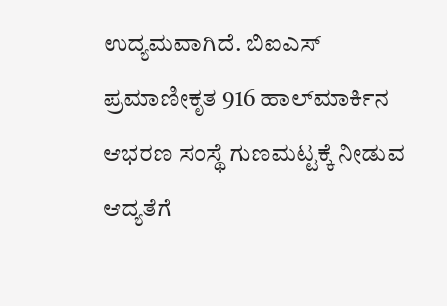ಉದ್ಯಮವಾಗಿದೆ. ಬಿಐಎಸ್ ಪ್ರಮಾಣೀಕೃತ 916 ಹಾಲ್‌ಮಾರ್ಕಿನ ಆಭರಣ ಸಂಸ್ಥೆ ಗುಣಮಟ್ಟಕ್ಕೆ ನೀಡುವ ಆದ್ಯತೆಗೆ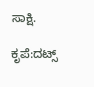ಸಾಕ್ಷಿ.

ಕೃಪೆ:ದಟ್ಸ್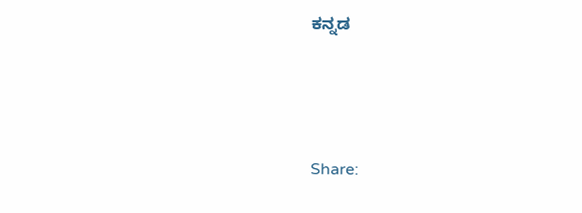ಕನ್ನಡ





Share: